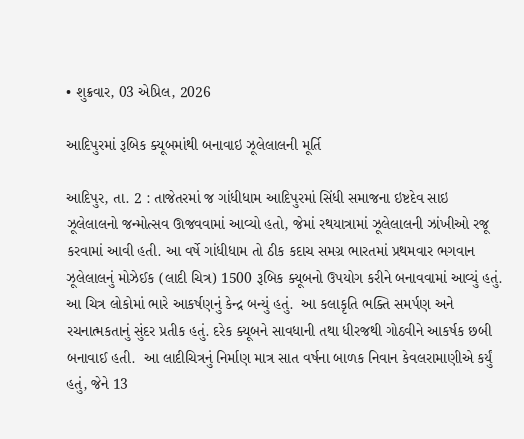• શુક્રવાર, 03 એપ્રિલ, 2026

આદિપુરમાં રૂબિક ક્યૂબમાંથી બનાવાઇ ઝૂલેલાલની મૂર્તિ

આદિપુર, તા. 2 : તાજેતરમાં જ ગાંધીધામ આદિપુરમાં સિંધી સમાજના ઇષ્ટદેવ સાઇ ઝૂલેલાલનો જન્મોત્સવ ઊજવવામાં આવ્યો હતો, જેમાં રથયાત્રામાં ઝૂલેલાલની ઝાંખીઓ રજૂ કરવામાં આવી હતી. આ વર્ષે ગાંધીધામ તો ઠીક કદાચ સમગ્ર ભારતમાં પ્રથમવાર ભગવાન ઝૂલેલાલનું મોઝેઈક (લાદી ચિત્ર) 1500 રૂબિક ક્યૂબનો ઉપયોગ કરીને બનાવવામાં આવ્યું હતું. આ ચિત્ર લોકોમાં ભારે આકર્ષણનું કેન્દ્ર બન્યું હતું.  આ કલાકૃતિ ભક્તિ સમર્પણ અને રચનાત્મકતાનું સુંદર પ્રતીક હતું. દરેક ક્યૂબને સાવધાની તથા ધીરજથી ગોઠવીને આકર્ષક છબી બનાવાઈ હતી.  આ લાદીચિત્રનું નિર્માણ માત્ર સાત વર્ષના બાળક નિવાન કેવલરામાણીએ કર્યું હતું, જેને 13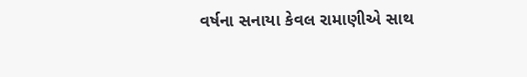વર્ષના સનાયા કેવલ રામાણીએ સાથ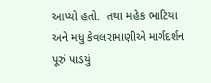આપ્યો હતો.  તથા મહેક ભાટિયા અને મધુ કેવલરામાણીએ માર્ગદર્શન પૂરું પાડયું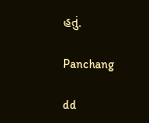હતું.

Panchang

dd